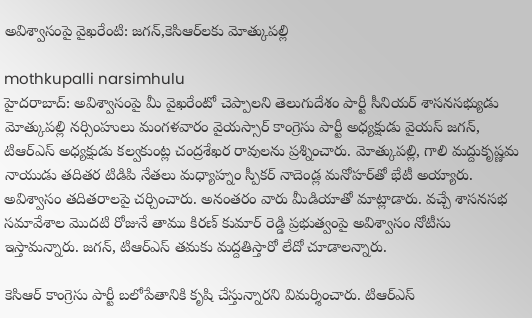అవిశ్వాసంపై వైఖరేంటి: జగన్,కెసిఆర్‌లకు మోత్కుపల్లి

mothkupalli narsimhulu
హైదరాబాద్: అవిశ్వాసంపై మీ వైఖరేంటో చెప్పాలని తెలుగుదేశం పార్టీ సీనియర్ శాసనసభ్యుడు మోత్కుపల్లి నర్సింహులు మంగళవారం వైయస్సార్ కాంగ్రెసు పార్టీ అధ్యక్షుడు వైయస్ జగన్, టిఆర్ఎస్ అధ్యక్షుడు కల్వకుంట్ల చంద్రశేఖర రావులను ప్రశ్నించారు. మోత్కుపల్లి, గాలి మద్దుకృష్ణమ నాయుడు తదితర టిడిపి నేతలు మధ్యాహ్నం స్పీకర్ నాదెండ్ల మనోహర్‌తో భేటీ అయ్యారు. అవిశ్వాసం తదితరాలపై చర్చించారు. అనంతరం వారు మీడియాతో మాట్లాడారు. వచ్చే శాసనసభ సమావేశాల మొదటి రోజునే తాము కిరణ్ కుమార్ రెడ్డి ప్రభుత్వంపై అవిశ్వాసం నోటీసు ఇస్తామన్నారు. జగన్, టిఆర్ఎస్ తమకు మద్దతిస్తారో లేదో చూడాలన్నారు.

కెసిఆర్ కాంగ్రెసు పార్టీ బలోపేతానికి కృషి చేస్తున్నారని విమర్శించారు. టిఆర్ఎస్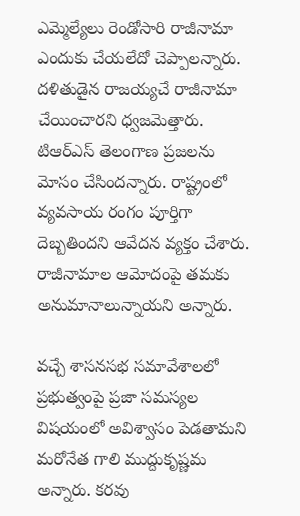ఎమ్మెల్యేలు రెండోసారి రాజీనామా ఎందుకు చేయలేదో చెప్పాలన్నారు. దళితుడైన రాజయ్యచే రాజీనామా చేయించారని ధ్వజమెత్తారు. టిఆర్ఎస్ తెలంగాణ ప్రజలను మోసం చేసిందన్నారు. రాష్ట్రంలో వ్యవసాయ రంగం పూర్తిగా దెబ్బతిందని ఆవేదన వ్యక్తం చేశారు. రాజీనామాల ఆమోదంపై తమకు అనుమానాలున్నాయని అన్నారు.

వచ్చే శాసనసభ సమావేశాలలో ప్రభుత్వంపై ప్రజా సమస్యల విషయంలో అవిశ్వాసం పెడతామని మరోనేత గాలి ముద్దుకృష్ణమ అన్నారు. కరవు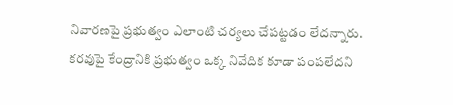నివారణపై ప్రభుత్వం ఎలాంటి చర్యలు చేపట్టడం లేదన్నారు. కరవుపై కేంద్రానికి ప్రభుత్వం ఒక్క నివేదిక కూడా పంపలేదని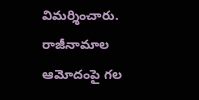విమర్శించారు. రాజీనామాల ఆమోదంపై గల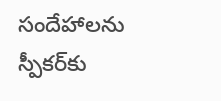సందేహాలను స్పీకర్‌కు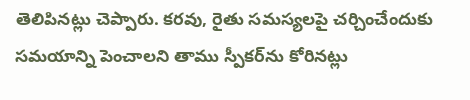తెలిపినట్లు చెప్పారు. కరవు, రైతు సమస్యలపై చర్చించేందుకు సమయాన్ని పెంచాలని తాము స్పీకర్‌ను కోరినట్లు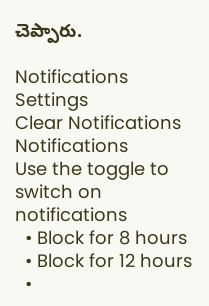చెప్పారు.

Notifications
Settings
Clear Notifications
Notifications
Use the toggle to switch on notifications
  • Block for 8 hours
  • Block for 12 hours
  •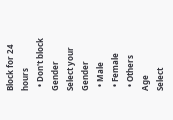Block for 24 hours
  • Don't block
Gender
Select your Gender
  • Male
  • Female
  • Others
Age
Select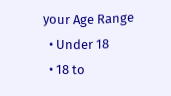your Age Range
  • Under 18
  • 18 to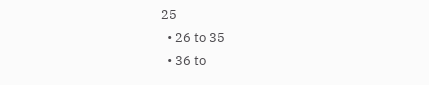25
  • 26 to 35
  • 36 to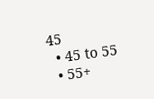45
  • 45 to 55
  • 55+